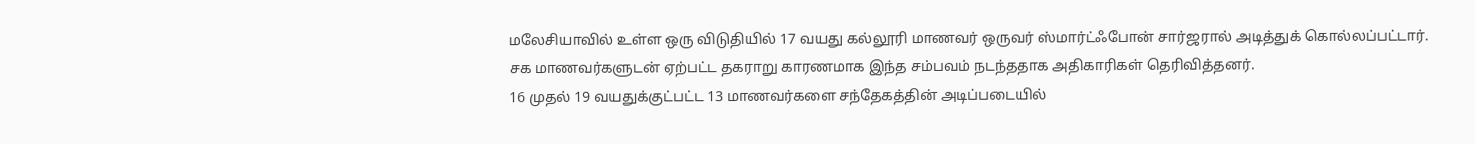மலேசியாவில் உள்ள ஒரு விடுதியில் 17 வயது கல்லூரி மாணவர் ஒருவர் ஸ்மார்ட்ஃபோன் சார்ஜரால் அடித்துக் கொல்லப்பட்டார்.
சக மாணவர்களுடன் ஏற்பட்ட தகராறு காரணமாக இந்த சம்பவம் நடந்ததாக அதிகாரிகள் தெரிவித்தனர்.
16 முதல் 19 வயதுக்குட்பட்ட 13 மாணவர்களை சந்தேகத்தின் அடிப்படையில்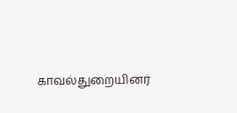காவல்துறையினர்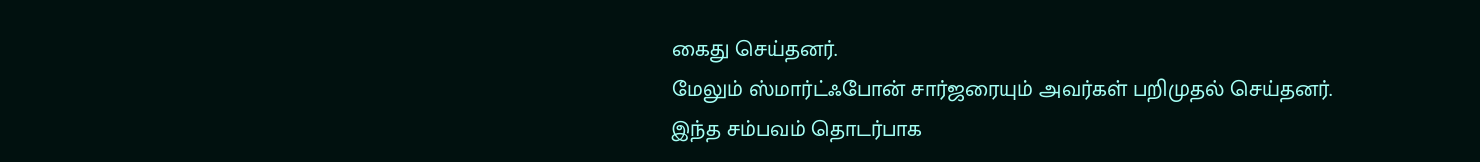கைது செய்தனர்.
மேலும் ஸ்மார்ட்ஃபோன் சார்ஜரையும் அவர்கள் பறிமுதல் செய்தனர்.
இந்த சம்பவம் தொடர்பாக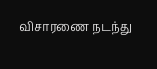விசாரணை நடந்து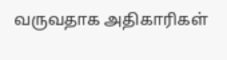வருவதாக அதிகாரிகள்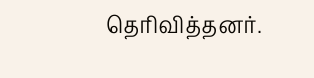தெரிவித்தனர்.